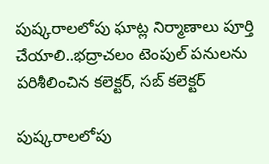పుష్కరాలలోపు ఘాట్ల నిర్మాణాలు పూర్తి చేయాలి..భద్రాచలం టెంపుల్ పనులను పరిశీలించిన కలెక్టర్, సబ్ కలెక్టర్

పుష్కరాలలోపు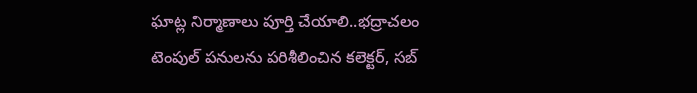ఘాట్ల నిర్మాణాలు పూర్తి చేయాలి..భద్రాచలం టెంపుల్ పనులను పరిశీలించిన కలెక్టర్, సబ్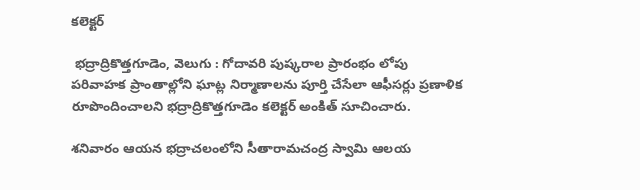కలెక్టర్

 భద్రాద్రికొత్తగూడెం, వెలుగు : గోదావరి పుష్కరాల ప్రారంభం లోపు పరివాహక ప్రాంతాల్లోని ఘాట్ల నిర్మాణాలను పూర్తి చేసేలా ఆఫీసర్లు ప్రణాళిక రూపొందించాలని భద్రాద్రికొత్తగూడెం కలెక్టర్ అంకిత్ సూచించారు.

శనివారం ఆయన భద్రాచలంలోని సీతారామచంద్ర స్వామి ఆలయ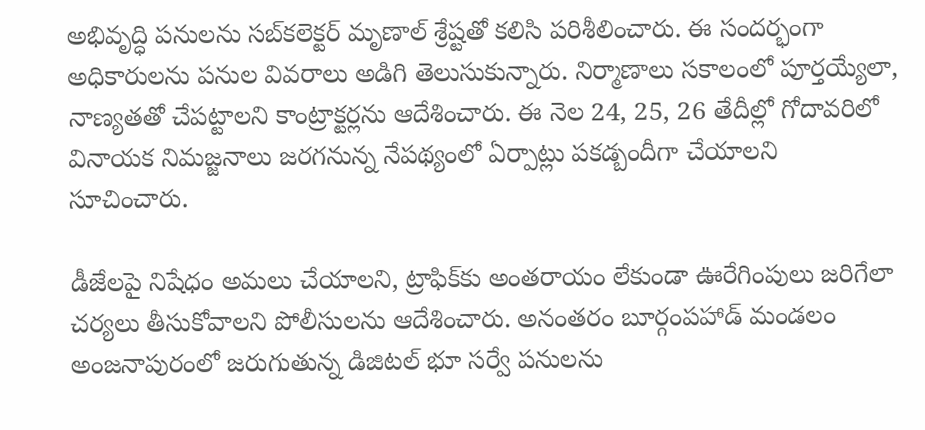అభివృద్ధి పనులను సబ్‌‌‌‌‌‌‌‌కలెక్టర్ మృణాల్ శ్రేష్టతో కలిసి పరిశీలించారు. ఈ సందర్భంగా అధికారులను పనుల వివరాలు అడిగి తెలుసుకున్నారు. నిర్మాణాలు సకాలంలో పూర్తయ్యేలా, నాణ్యతతో చేపట్టాలని కాంట్రాక్టర్లను ఆదేశించారు. ఈ నెల 24, 25, 26 తేదీల్లో గోదావరిలో వినాయక నిమజ్జనాలు జరగనున్న నేపథ్యంలో ఏర్పాట్లు పకడ్బందీగా చేయాలని సూచించారు.

డీజేలపై నిషేధం అమలు చేయాలని, ట్రాఫిక్‌‌‌‌‌‌‌‌కు అంతరాయం లేకుండా ఊరేగింపులు జరిగేలా చర్యలు తీసుకోవాలని పోలీసులను ఆదేశించారు. అనంతరం బూర్గంపహాడ్ మండలం అంజనాపురంలో జరుగుతున్న డిజిటల్ భూ సర్వే పనులను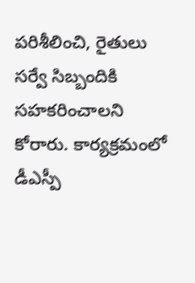పరిశీలించి, రైతులు సర్వే సిబ్బందికి సహకరించాలని కోరారు. కార్యక్రమంలో డీఎస్పీ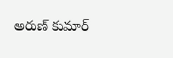అరుణ్ కుమార్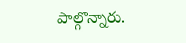పాల్గొన్నారు.